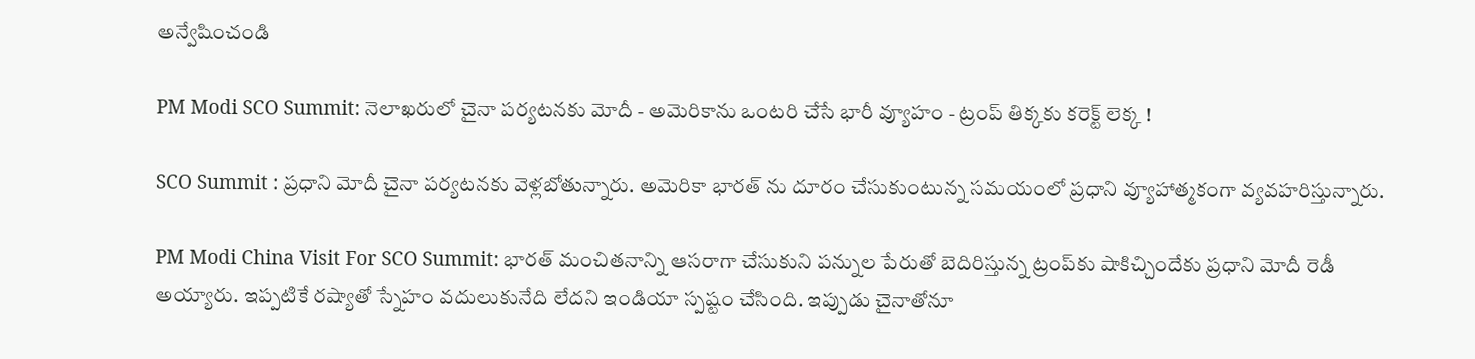అన్వేషించండి

PM Modi SCO Summit: నెలాఖరులో చైనా పర్యటనకు మోదీ - అమెరికాను ఒంటరి చేసే భారీ వ్యూహం - ట్రంప్ తిక్కకు కరెక్ట్ లెక్క !

SCO Summit : ప్రధాని మోదీ చైనా పర్యటనకు వెళ్లబోతున్నారు. అమెరికా భారత్ ను దూరం చేసుకుంటున్న సమయంలో ప్రధాని వ్యూహాత్మకంగా వ్యవహరిస్తున్నారు.

PM Modi China Visit For SCO Summit: భారత్ మంచితనాన్ని ఆసరాగా చేసుకుని పన్నుల పేరుతో బెదిరిస్తున్న ట్రంప్‌కు షాకిచ్చిందేకు ప్రధాని మోదీ రెడీ అయ్యారు. ఇప్పటికే రష్యాతో స్నేహం వదులుకునేది లేదని ఇండియా స్పష్టం చేసింది. ఇప్పుడు చైనాతోనూ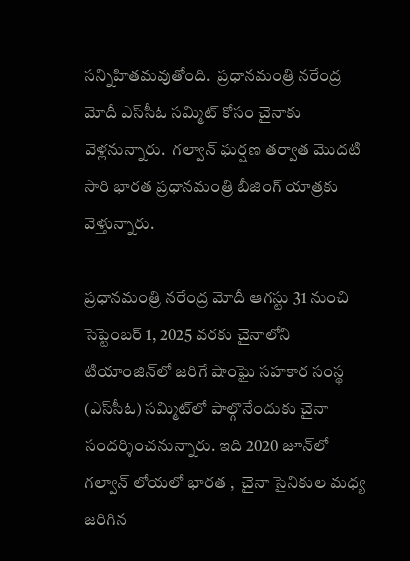సన్నిహితమవుతోంది.  ప్రధానమంత్రి నరేంద్ర మోదీ ఎస్‌సీఓ సమ్మిట్ కోసం చైనాకు వెళ్లనున్నారు.  గల్వాన్ ఘర్షణ తర్వాత మొదటి  సారి భారత ప్రధానమంత్రి బీజింగ్ యాత్రకు వెళ్తున్నారు.

ప్రధానమంత్రి నరేంద్ర మోదీ ఆగస్టు 31 నుంచి సెప్టెంబర్ 1, 2025 వరకు చైనాలోని టియాంజిన్‌లో జరిగే షాంఘై సహకార సంస్థ (ఎస్‌సీఓ) సమ్మిట్‌లో పాల్గొనేందుకు చైనా సందర్శించనున్నారు. ఇది 2020 జూన్‌లో గల్వాన్ లోయలో భారత ,  చైనా సైనికుల మధ్య జరిగిన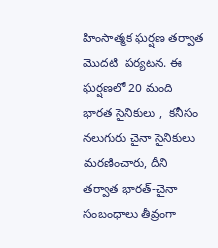హింసాత్మక ఘర్షణ తర్వాత మొదటి  పర్యటన. ఈ ఘర్షణలో 20 మంది భారత సైనికులు ,  కనీసం నలుగురు చైనా సైనికులు మరణించారు, దీని తర్వాత భారత్-చైనా సంబంధాలు తీవ్రంగా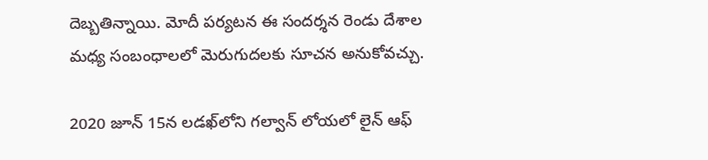దెబ్బతిన్నాయి. మోదీ పర్యటన ఈ సందర్శన రెండు దేశాల మధ్య సంబంధాలలో మెరుగుదలకు సూచన అనుకోవచ్చు.

2020 జూన్ 15న లడఖ్‌లోని గల్వాన్ లోయలో లైన్ ఆఫ్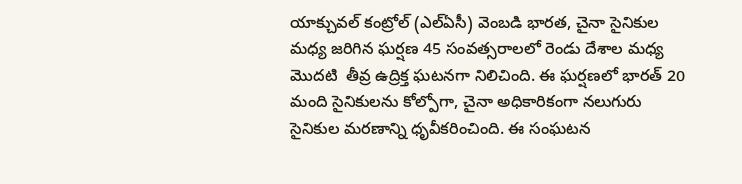యాక్చువల్ కంట్రోల్ (ఎల్‌ఏసీ) వెంబడి భారత, చైనా సైనికుల మధ్య జరిగిన ఘర్షణ 45 సంవత్సరాలలో రెండు దేశాల మధ్య మొదటి  తీవ్ర ఉద్రిక్త ఘటనగా నిలిచింది. ఈ ఘర్షణలో భారత్ 20 మంది సైనికులను కోల్పోగా, చైనా అధికారికంగా నలుగురు సైనికుల మరణాన్ని ధృవీకరించింది. ఈ సంఘటన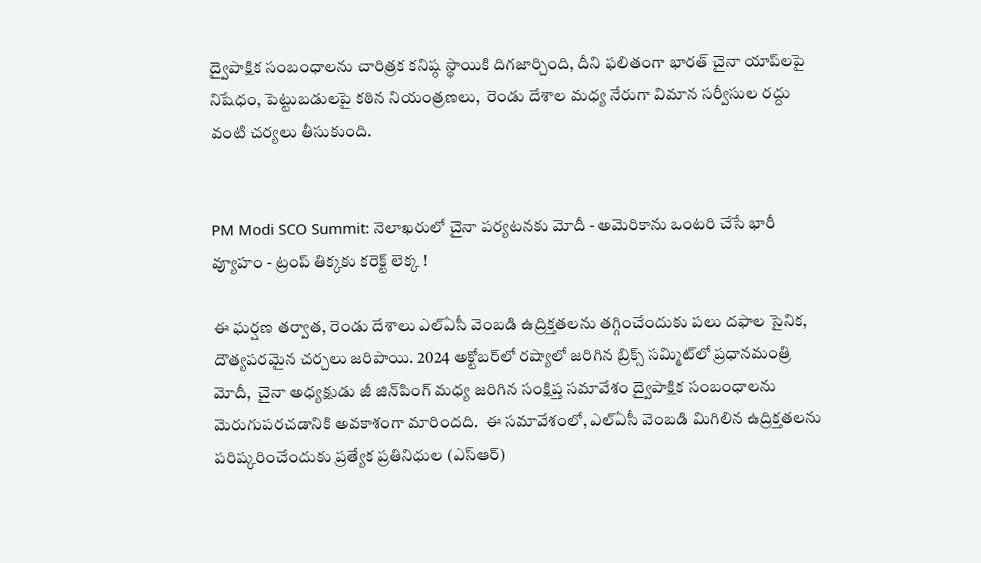ద్వైపాక్షిక సంబంధాలను చారిత్రక కనిష్ఠ స్థాయికి దిగజార్చింది, దీని ఫలితంగా భారత్ చైనా యాప్‌లపై నిషేధం, పెట్టుబడులపై కఠిన నియంత్రణలు,  రెండు దేశాల మధ్య నేరుగా విమాన సర్వీసుల రద్దు వంటి చర్యలు తీసుకుంది.


PM Modi SCO Summit: నెలాఖరులో చైనా పర్యటనకు మోదీ - అమెరికాను ఒంటరి చేసే భారీ వ్యూహం - ట్రంప్ తిక్కకు కరెక్ట్ లెక్క !

ఈ ఘర్షణ తర్వాత, రెండు దేశాలు ఎల్‌ఏసీ వెంబడి ఉద్రిక్తతలను తగ్గించేందుకు పలు దఫాల సైనిక, దౌత్యపరమైన చర్చలు జరిపాయి. 2024 అక్టోబర్‌లో రష్యాలో జరిగిన బ్రిక్స్ సమ్మిట్‌లో ప్రధానమంత్రి మోదీ,  చైనా అధ్యక్షుడు జీ జిన్‌పింగ్ మధ్య జరిగిన సంక్షిప్త సమావేశం ద్వైపాక్షిక సంబంధాలను మెరుగుపరచడానికి అవకాశంగా మారిందది.  ఈ సమావేశంలో, ఎల్‌ఏసీ వెంబడి మిగిలిన ఉద్రిక్తతలను పరిష్కరించేందుకు ప్రత్యేక ప్రతినిధుల (ఎస్‌ఆర్)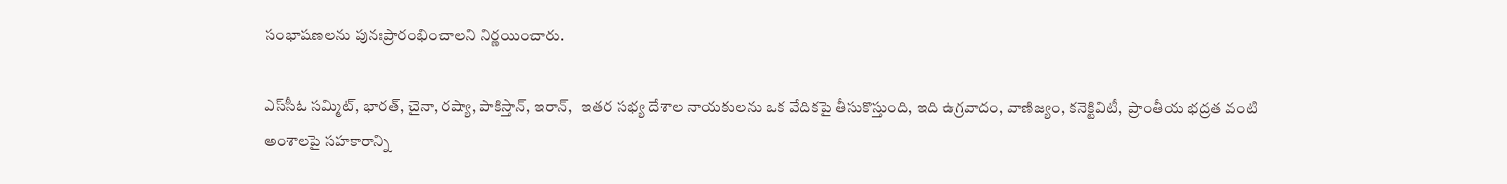సంభాషణలను పునఃప్రారంభించాలని నిర్ణయించారు.

ఎస్‌సీఓ సమ్మిట్, భారత్, చైనా, రష్యా, పాకిస్తాన్, ఇరాన్,   ఇతర సభ్య దేశాల నాయకులను ఒక వేదికపై తీసుకొస్తుంది, ఇది ఉగ్రవాదం, వాణిజ్యం, కనెక్టివిటీ,  ప్రాంతీయ భద్రత వంటి అంశాలపై సహకారాన్ని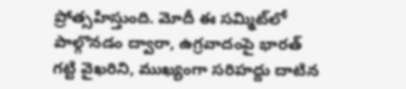ప్రోత్సహిస్తుంది. మోదీ ఈ సమ్మిట్‌లో పాల్గొనడం ద్వారా, ఉగ్రవాదంపై భారత్   గట్టి వైఖరిని, ముఖ్యంగా సరిహద్దు దాటిన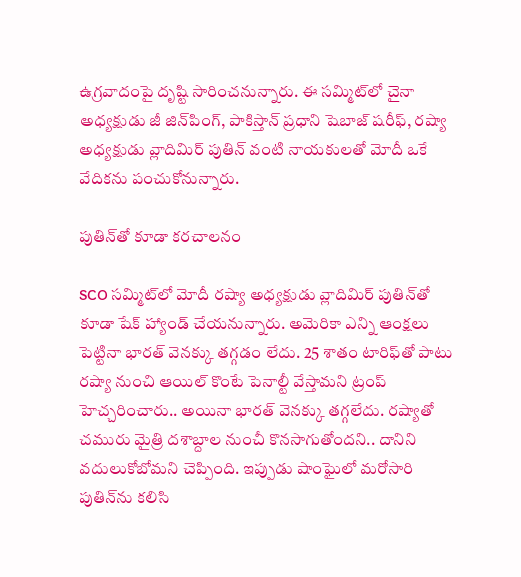ఉగ్రవాదంపై దృష్టి సారించనున్నారు. ఈ సమ్మిట్‌లో చైనా అధ్యక్షుడు జీ జిన్‌పింగ్, పాకిస్తాన్ ప్రధాని షెబాజ్ షరీఫ్, రష్యా అధ్యక్షుడు వ్లాదిమిర్ పుతిన్ వంటి నాయకులతో మోదీ ఒకే వేదికను పంచుకోనున్నారు.

పుతిన్‌తో కూడా కరచాలనం

SCO సమ్మిట్‌లో మోదీ రష్యా అధ్యక్షుడు వ్లాదిమిర్ పుతిన్‌తో కూడా షేక్ హ్యాండ్ చేయనున్నారు. అమెరికా ఎన్ని ఆంక్షలు పెట్టినా భారత్‌ వెనక్కు తగ్గడం లేదు. 25 శాతం టారిఫ్‌తో పాటు రష్యా నుంచి ఆయిల్ కొంటే పెనాల్టీ వేస్తామని ట్రంప్ హెచ్చరించారు.. అయినా భారత్ వెనక్కు తగ్గలేదు. రష్యాతో చమురు మైత్రి దశాబ్దాల నుంచీ కొనసాగుతోందని.. దానిని వదులుకోబోమని చెప్పింది. ఇప్పుడు షాంఘైలో మరోసారి పుతిన్‌ను కలిసి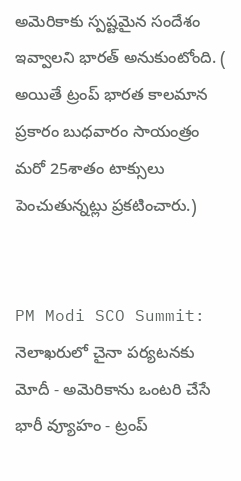అమెరికాకు స్పష్టమైన సందేశం ఇవ్వాలని భారత్ అనుకుంటోంది. ( అయితే ట్రంప్ భారత కాలమాన ప్రకారం బుధవారం సాయంత్రం మరో 25శాతం టాక్సులు పెంచుతున్నట్లు ప్రకటించారు.)


PM Modi SCO Summit: నెలాఖరులో చైనా పర్యటనకు మోదీ - అమెరికాను ఒంటరి చేసే భారీ వ్యూహం - ట్రంప్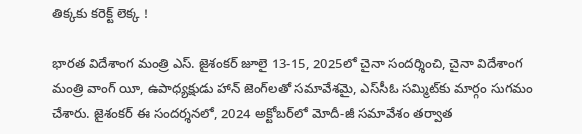తిక్కకు కరెక్ట్ లెక్క !

భారత విదేశాంగ మంత్రి ఎస్. జైశంకర్ జూలై 13-15, 2025లో చైనా సందర్శించి, చైనా విదేశాంగ మంత్రి వాంగ్ యీ, ఉపాధ్యక్షుడు హాన్ జెంగ్‌లతో సమావేశమై, ఎస్‌సీఓ సమ్మిట్‌కు మార్గం సుగమం చేశారు. జైశంకర్ ఈ సందర్శనలో, 2024 అక్టోబర్‌లో మోదీ-జీ సమావేశం తర్వాత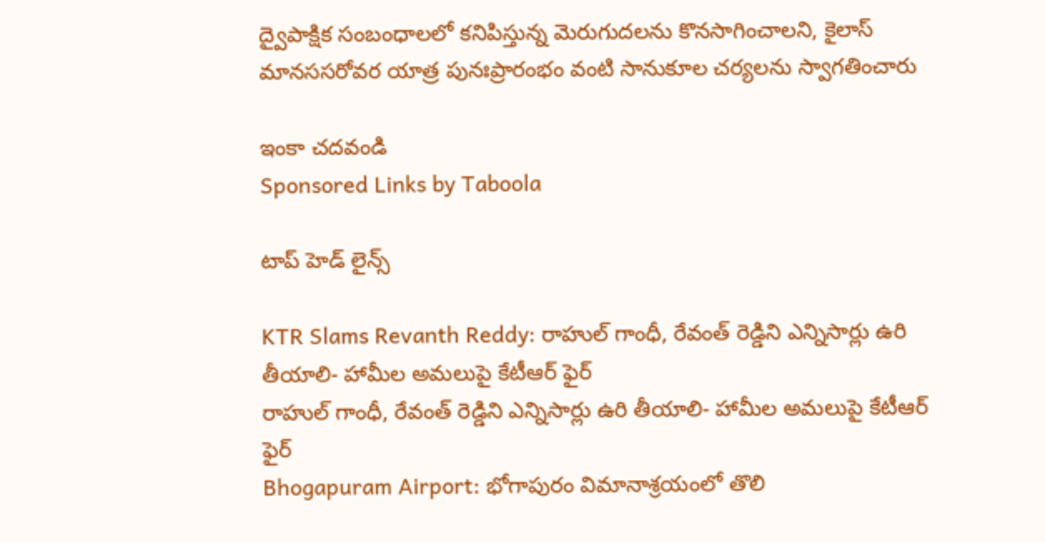ద్వైపాక్షిక సంబంధాలలో కనిపిస్తున్న మెరుగుదలను కొనసాగించాలని, కైలాస్ మానససరోవర యాత్ర పునఃప్రారంభం వంటి సానుకూల చర్యలను స్వాగతించారు

ఇంకా చదవండి
Sponsored Links by Taboola

టాప్ హెడ్ లైన్స్

KTR Slams Revanth Reddy: రాహుల్ గాంధీ, రేవంత్ రెడ్డిని ఎన్నిసార్లు ఉరి తీయాలి- హామీల అమలుపై కేటీఆర్ ఫైర్
రాహుల్ గాంధీ, రేవంత్ రెడ్డిని ఎన్నిసార్లు ఉరి తీయాలి- హామీల అమలుపై కేటీఆర్ ఫైర్
Bhogapuram Airport: భోగాపురం విమానాశ్రయంలో తొలి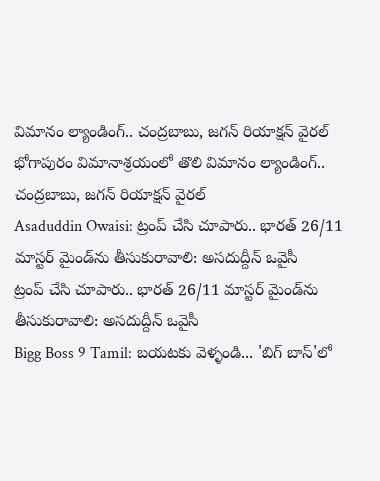విమానం ల్యాండింగ్.. చంద్రబాబు, జగన్ రియాక్షన్ వైరల్
భోగాపురం విమానాశ్రయంలో తొలి విమానం ల్యాండింగ్.. చంద్రబాబు, జగన్ రియాక్షన్ వైరల్
Asaduddin Owaisi: ట్రంప్ చేసి చూపారు.. భారత్ 26/11 మాస్టర్ మైండ్‌ను తీసుకురావాలి: అసదుద్దీన్ ఒవైసీ
ట్రంప్ చేసి చూపారు.. భారత్ 26/11 మాస్టర్ మైండ్‌ను తీసుకురావాలి: అసదుద్దీన్ ఒవైసీ
Bigg Boss 9 Tamil: బయటకు వెళ్ళండి... 'బిగ్ బాస్'లో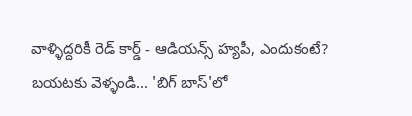వాళ్ళిద్దరికీ రెడ్ కార్డ్ - ఆడియన్స్‌ హ్యపీ, ఎందుకంటే?
బయటకు వెళ్ళండి... 'బిగ్ బాస్'లో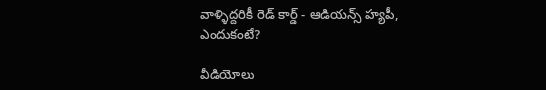వాళ్ళిద్దరికీ రెడ్ కార్డ్ - ఆడియన్స్‌ హ్యపీ, ఎందుకంటే?

వీడియోలు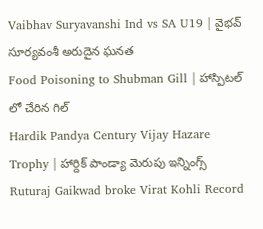Vaibhav Suryavanshi Ind vs SA U19 | వైభవ్ సూర్యవంశీ అరుదైన ఘనత
Food Poisoning to Shubman Gill | హాస్పిటల్ లో చేరిన గిల్
Hardik Pandya Century Vijay Hazare Trophy | హార్దిక్ పాండ్యా మెరుపు ఇన్నింగ్స్
Ruturaj Gaikwad broke Virat Kohli Record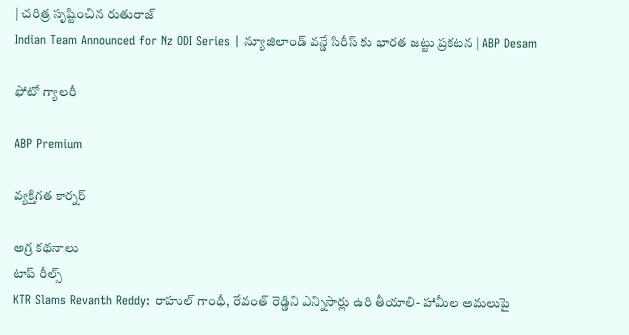| చరిత్ర సృష్టించిన రుతురాజ్
Indian Team Announced for Nz ODI Series | న్యూజిలాండ్ వన్డే సిరీస్ కు భారత జట్టు ప్రకటన | ABP Desam

ఫోటో గ్యాలరీ

ABP Premium

వ్యక్తిగత కార్నర్

అగ్ర కథనాలు
టాప్ రీల్స్
KTR Slams Revanth Reddy: రాహుల్ గాంధీ, రేవంత్ రెడ్డిని ఎన్నిసార్లు ఉరి తీయాలి- హామీల అమలుపై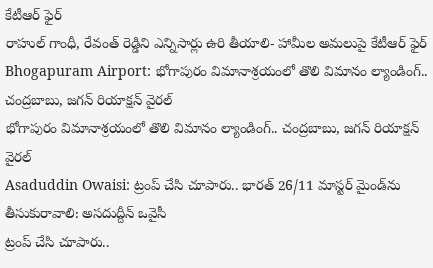కేటీఆర్ ఫైర్
రాహుల్ గాంధీ, రేవంత్ రెడ్డిని ఎన్నిసార్లు ఉరి తీయాలి- హామీల అమలుపై కేటీఆర్ ఫైర్
Bhogapuram Airport: భోగాపురం విమానాశ్రయంలో తొలి విమానం ల్యాండింగ్.. చంద్రబాబు, జగన్ రియాక్షన్ వైరల్
భోగాపురం విమానాశ్రయంలో తొలి విమానం ల్యాండింగ్.. చంద్రబాబు, జగన్ రియాక్షన్ వైరల్
Asaduddin Owaisi: ట్రంప్ చేసి చూపారు.. భారత్ 26/11 మాస్టర్ మైండ్‌ను తీసుకురావాలి: అసదుద్దీన్ ఒవైసీ
ట్రంప్ చేసి చూపారు..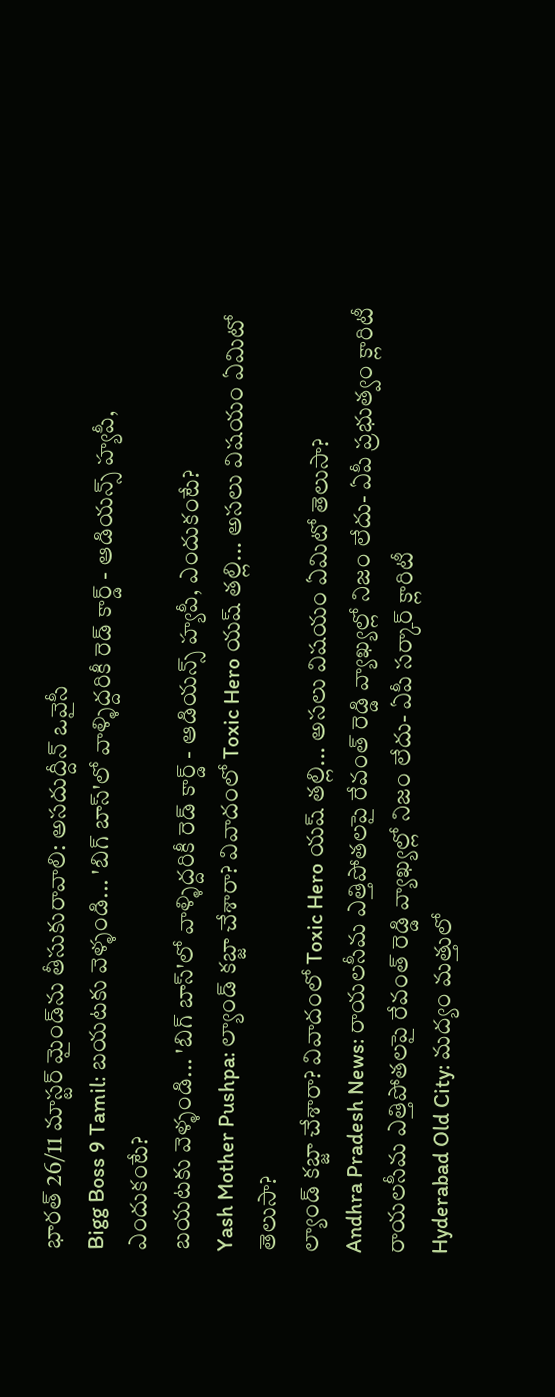భారత్ 26/11 మాస్టర్ మైండ్‌ను తీసుకురావాలి: అసదుద్దీన్ ఒవైసీ
Bigg Boss 9 Tamil: బయటకు వెళ్ళండి... 'బిగ్ బాస్'లో వాళ్ళిద్దరికీ రెడ్ కార్డ్ - ఆడియన్స్‌ హ్యపీ, ఎందుకంటే?
బయటకు వెళ్ళండి... 'బిగ్ బాస్'లో వాళ్ళిద్దరికీ రెడ్ కార్డ్ - ఆడియన్స్‌ హ్యపీ, ఎందుకంటే?
Yash Mother Pushpa: ల్యాండ్ కబ్జా చేశారా? వివాదంలో Toxic Hero యష్ తల్లి... అసలు విషయం ఏమిటో తెలుసా?
ల్యాండ్ కబ్జా చేశారా? వివాదంలో Toxic Hero యష్ తల్లి... అసలు విషయం ఏమిటో తెలుసా?
Andhra Pradesh News: రాయలసీమ ఎత్తిపోతలపై రేవంత్ రెడ్డి వ్యాఖ్యల్లో నిజం లేదు- ఏపీ ప్రభుత్వం క్లారిటీ
రాయలసీమ ఎత్తిపోతలపై రేవంత్ రెడ్డి వ్యాఖ్యల్లో నిజం లేదు- ఏపీ సర్కార్ క్లారిటీ
Hyderabad Old City: మద్యం మత్తులో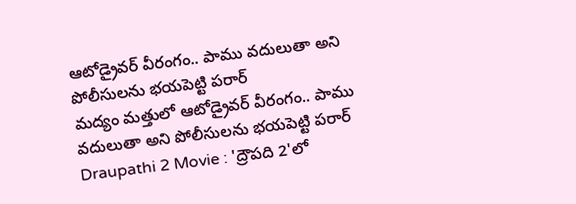ఆటోడ్రైవర్ వీరంగం.. పాము వదులుతా అని పోలీసులను భయపెట్టి పరార్
మద్యం మత్తులో ఆటోడ్రైవర్ వీరంగం.. పాము వదులుతా అని పోలీసులను భయపెట్టి పరార్
Draupathi 2 Movie : 'ద్రౌపది 2'లో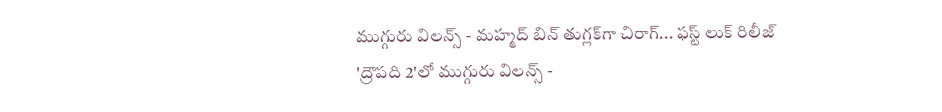ముగ్గురు విలన్స్ - మహ్మద్ బిన్ తుగ్లక్‌‌గా చిరాగ్... ఫస్ట్ లుక్ రిలీజ్
'ద్రౌపది 2'లో ముగ్గురు విలన్స్ -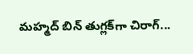మహ్మద్ బిన్ తుగ్లక్‌‌గా చిరాగ్...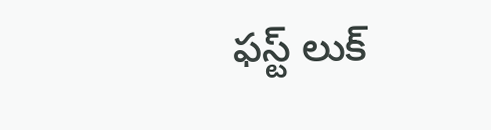ఫస్ట్ లుక్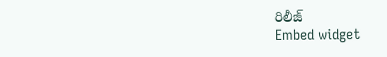రిలీజ్
Embed widget